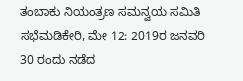ತಂಬಾಕು ನಿಯಂತ್ರಣ ಸಮನ್ವಯ ಸಮಿತಿ ಸಭೆಮಡಿಕೇರಿ, ಮೇ 12: 2019ರ ಜನವರಿ 30 ರಂದು ನಡೆದ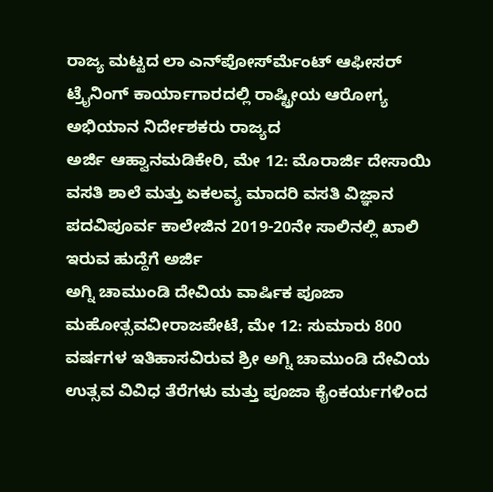ರಾಜ್ಯ ಮಟ್ಟದ ಲಾ ಎನ್‍ಪೋರ್ಸ್‍ಮೆಂಟ್ ಆಫೀಸರ್ ಟ್ರೈನಿಂಗ್ ಕಾರ್ಯಾಗಾರದಲ್ಲಿ ರಾಷ್ಟ್ರೀಯ ಆರೋಗ್ಯ ಅಭಿಯಾನ ನಿರ್ದೇಶಕರು ರಾಜ್ಯದ
ಅರ್ಜಿ ಆಹ್ವಾನಮಡಿಕೇರಿ, ಮೇ 12: ಮೊರಾರ್ಜಿ ದೇಸಾಯಿ ವಸತಿ ಶಾಲೆ ಮತ್ತು ಏಕಲವ್ಯ ಮಾದರಿ ವಸತಿ ವಿಜ್ಞಾನ ಪದವಿಪೂರ್ವ ಕಾಲೇಜಿನ 2019-20ನೇ ಸಾಲಿನಲ್ಲಿ ಖಾಲಿ ಇರುವ ಹುದ್ದೆಗೆ ಅರ್ಜಿ
ಅಗ್ನಿ ಚಾಮುಂಡಿ ದೇವಿಯ ವಾರ್ಷಿಕ ಪೂಜಾ ಮಹೋತ್ಸವವೀರಾಜಪೇಟೆ, ಮೇ 12: ಸುಮಾರು 800 ವರ್ಷಗಳ ಇತಿಹಾಸವಿರುವ ಶ್ರೀ ಅಗ್ನಿ ಚಾಮುಂಡಿ ದೇವಿಯ ಉತ್ಸವ ವಿವಿಧ ತೆರೆಗಳು ಮತ್ತು ಪೂಜಾ ಕೈಂಕರ್ಯಗಳಿಂದ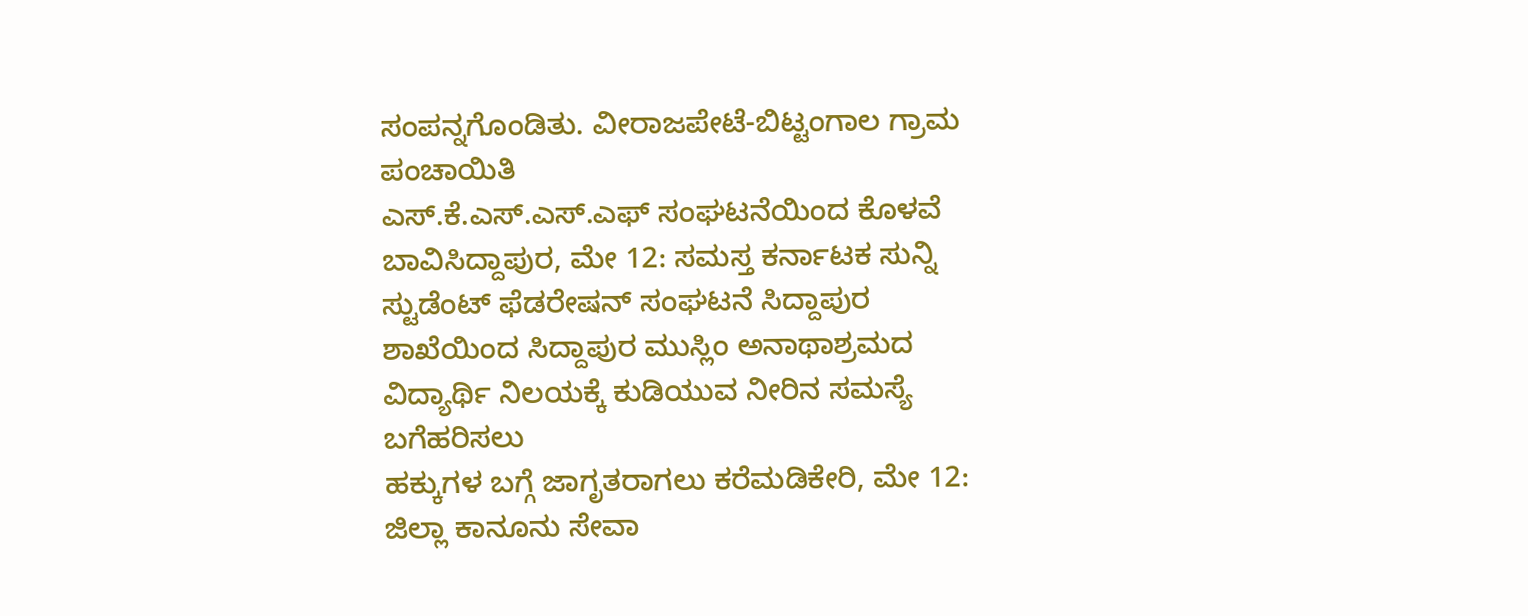ಸಂಪನ್ನಗೊಂಡಿತು. ವೀರಾಜಪೇಟೆ-ಬಿಟ್ಟಂಗಾಲ ಗ್ರಾಮ ಪಂಚಾಯಿತಿ
ಎಸ್.ಕೆ.ಎಸ್.ಎಸ್.ಎಫ್ ಸಂಘಟನೆಯಿಂದ ಕೊಳವೆ ಬಾವಿಸಿದ್ದಾಪುರ, ಮೇ 12: ಸಮಸ್ತ ಕರ್ನಾಟಕ ಸುನ್ನಿ ಸ್ಟುಡೆಂಟ್ ಫೆಡರೇಷನ್ ಸಂಘಟನೆ ಸಿದ್ದಾಪುರ ಶಾಖೆಯಿಂದ ಸಿದ್ದಾಪುರ ಮುಸ್ಲಿಂ ಅನಾಥಾಶ್ರಮದ ವಿದ್ಯಾರ್ಥಿ ನಿಲಯಕ್ಕೆ ಕುಡಿಯುವ ನೀರಿನ ಸಮಸ್ಯೆ ಬಗೆಹರಿಸಲು
ಹಕ್ಕುಗಳ ಬಗ್ಗೆ ಜಾಗೃತರಾಗಲು ಕರೆಮಡಿಕೇರಿ, ಮೇ 12: ಜಿಲ್ಲಾ ಕಾನೂನು ಸೇವಾ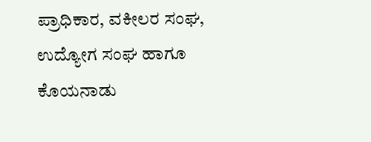ಪ್ರಾಧಿಕಾರ, ವಕೀಲರ ಸಂಘ, ಉದ್ಯೋಗ ಸಂಘ ಹಾಗೂ ಕೊಯನಾಡು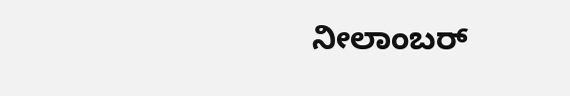ನೀಲಾಂಬರ್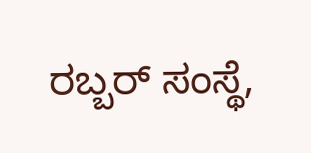ರಬ್ಬರ್ ಸಂಸ್ಥೆ,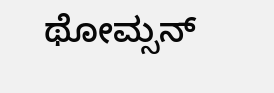ಥೋಮ್ಸನ್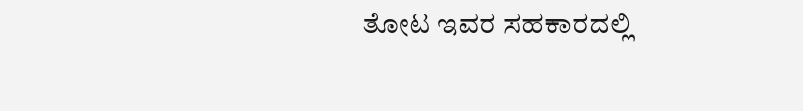ತೋಟ ಇವರ ಸಹಕಾರದಲ್ಲಿ